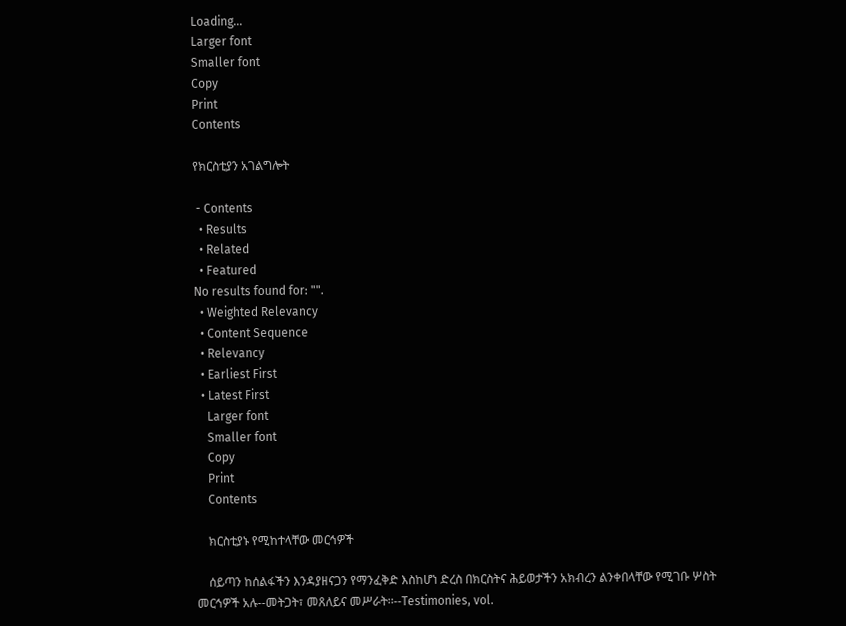Loading...
Larger font
Smaller font
Copy
Print
Contents

የክርስቲያን አገልግሎት

 - Contents
  • Results
  • Related
  • Featured
No results found for: "".
  • Weighted Relevancy
  • Content Sequence
  • Relevancy
  • Earliest First
  • Latest First
    Larger font
    Smaller font
    Copy
    Print
    Contents

    ክርስቲያኑ የሚከተላቸው መርኅዎች

    ሰይጣን ከሰልፋችን እንዳያዘናጋን የማንፈቅድ እስከሆነ ድረስ በክርስትና ሕይወታችን አክብረን ልንቀበላቸው የሚገቡ ሦስት መርኅዎች አሉ--መትጋት፣ መጸለይና መሥራት፡፡--Testimonies, vol.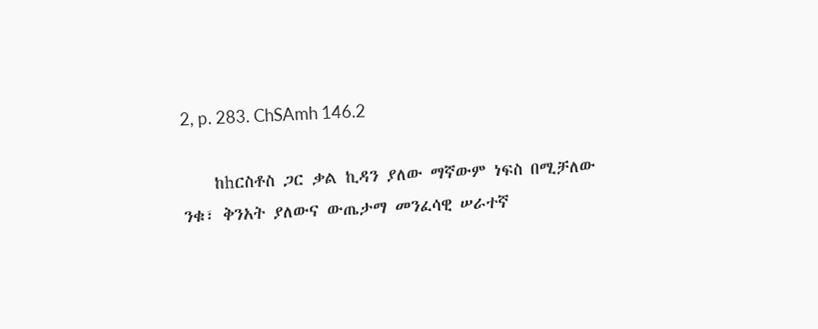2, p. 283. ChSAmh 146.2

    ከhርስቶስ ጋር ቃል ኪዳን ያለው ማኛውም ነፍስ በሚቻለው ንቁ፣ ቅንአት ያለውና ውጤታማ መንፈሳዊ ሠራተኛ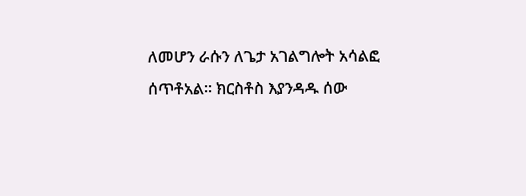ለመሆን ራሱን ለጌታ አገልግሎት አሳልፎ ሰጥቶአል፡፡ ክርስቶስ እያንዳዱ ሰው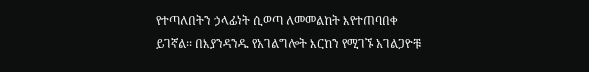የተጣለበትን ኃላፊነት ሲወጣ ለመመልከት እየተጠባበቀ ይገኛል፡፡ በእያንዳንዱ የአገልግሎት እርከን የሚገኙ አገልጋዮቹ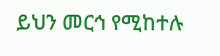ይህን መርኅ የሚከተሉ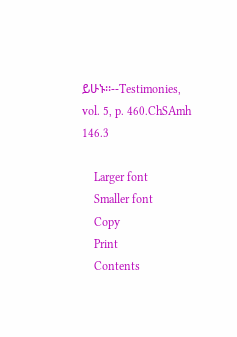ይሁኑ፡፡--Testimonies, vol. 5, p. 460.ChSAmh 146.3

    Larger font
    Smaller font
    Copy
    Print
    Contents